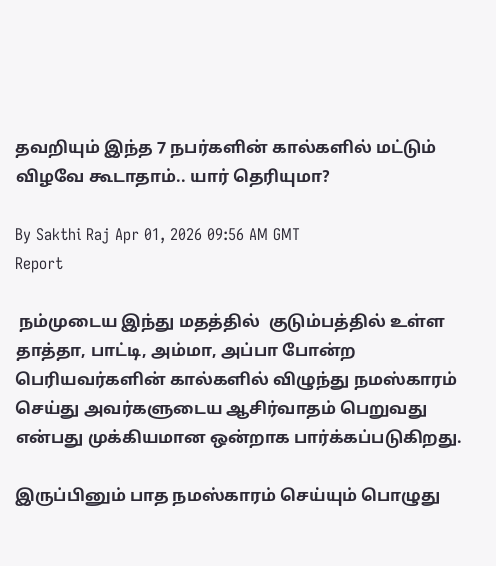தவறியும் இந்த 7 நபர்களின் கால்களில் மட்டும் விழவே கூடாதாம்.. யார் தெரியுமா?

By Sakthi Raj Apr 01, 2026 09:56 AM GMT
Report

 நம்முடைய இந்து மதத்தில்  குடும்பத்தில் உள்ள தாத்தா, பாட்டி, அம்மா, அப்பா போன்ற பெரியவர்களின் கால்களில் விழுந்து நமஸ்காரம் செய்து அவர்களுடைய ஆசிர்வாதம் பெறுவது என்பது முக்கியமான ஒன்றாக பார்க்கப்படுகிறது.

இருப்பினும் பாத நமஸ்காரம் செய்யும் பொழுது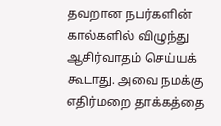தவறான நபர்களின் கால்களில் விழுந்து ஆசிர்வாதம் செய்யக் கூடாது. அவை நமக்கு எதிர்மறை தாக்கத்தை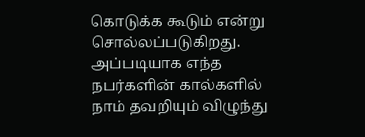கொடுக்க கூடும் என்று சொல்லப்படுகிறது. அப்படியாக எந்த நபர்களின் கால்களில் நாம் தவறியும் விழுந்து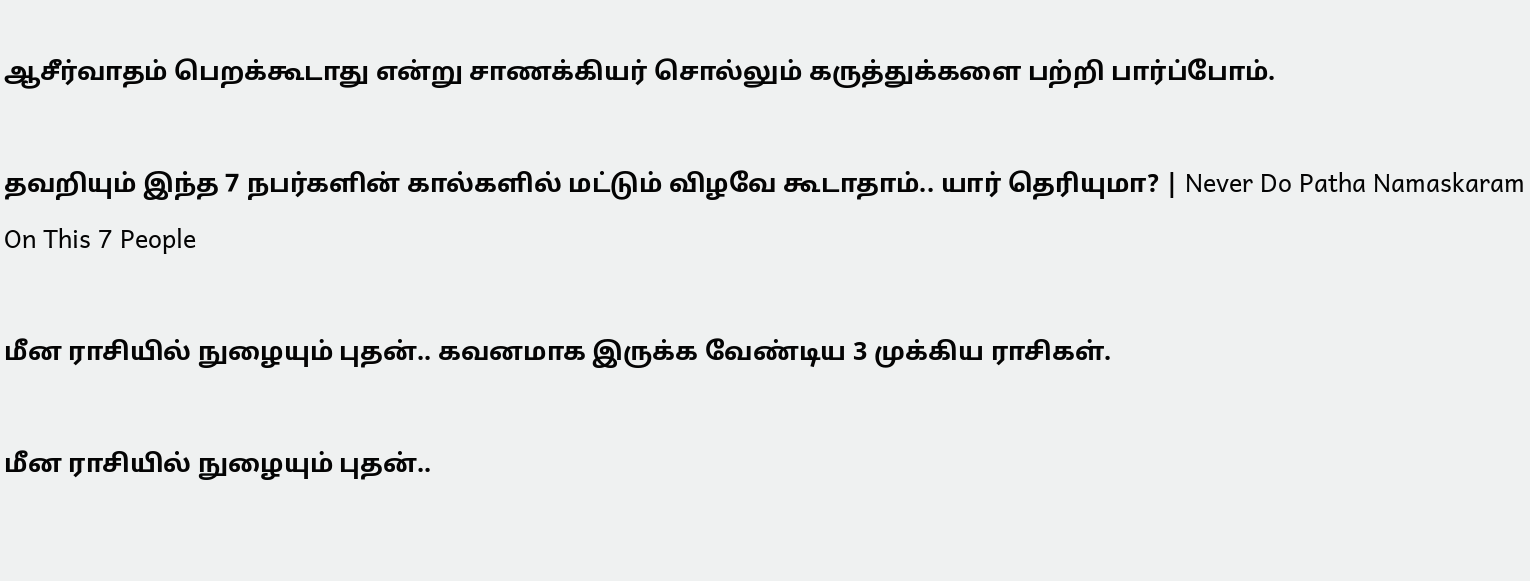ஆசீர்வாதம் பெறக்கூடாது என்று சாணக்கியர் சொல்லும் கருத்துக்களை பற்றி பார்ப்போம்.

தவறியும் இந்த 7 நபர்களின் கால்களில் மட்டும் விழவே கூடாதாம்.. யார் தெரியுமா? | Never Do Patha Namaskaram On This 7 People

மீன ராசியில் நுழையும் புதன்.. கவனமாக இருக்க வேண்டிய 3 முக்கிய ராசிகள்.

மீன ராசியில் நுழையும் புதன்..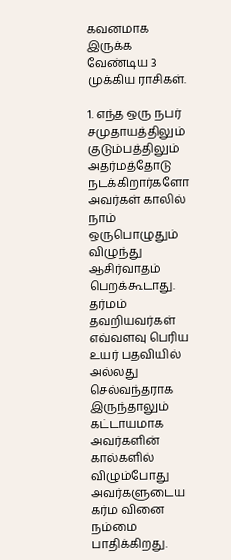கவனமாக இருக்க வேண்டிய 3 முக்கிய ராசிகள்.

1. எந்த ஒரு நபர் சமுதாயத்திலும் குடும்பத்திலும் அதர்மத்தோடு நடக்கிறார்களோ அவர்கள் காலில் நாம் ஒருபொழுதும் விழுந்து ஆசிர்வாதம் பெறக்கூடாது. தர்மம் தவறியவர்கள் எவ்வளவு பெரிய உயர் பதவியில் அல்லது செல்வந்தராக இருந்தாலும் கட்டாயமாக அவர்களின் கால்களில் விழும்போது அவர்களுடைய கர்ம வினை நம்மை பாதிக்கிறது.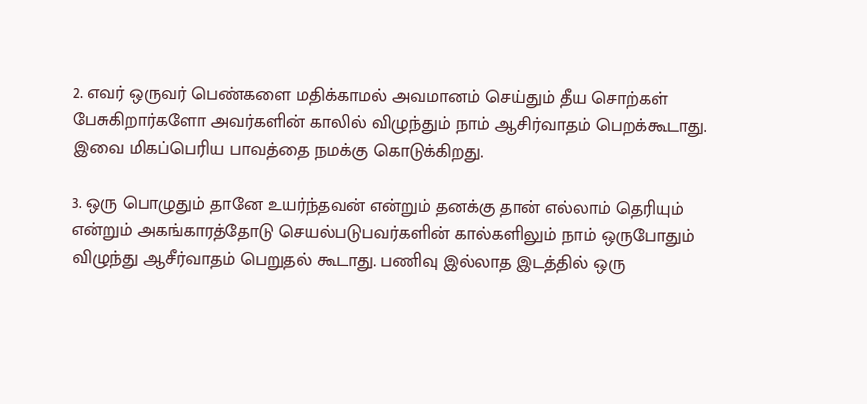2. எவர் ஒருவர் பெண்களை மதிக்காமல் அவமானம் செய்தும் தீய சொற்கள் பேசுகிறார்களோ அவர்களின் காலில் விழுந்தும் நாம் ஆசிர்வாதம் பெறக்கூடாது. இவை மிகப்பெரிய பாவத்தை நமக்கு கொடுக்கிறது.

3. ஒரு பொழுதும் தானே உயர்ந்தவன் என்றும் தனக்கு தான் எல்லாம் தெரியும் என்றும் அகங்காரத்தோடு செயல்படுபவர்களின் கால்களிலும் நாம் ஒருபோதும் விழுந்து ஆசீர்வாதம் பெறுதல் கூடாது. பணிவு இல்லாத இடத்தில் ஒரு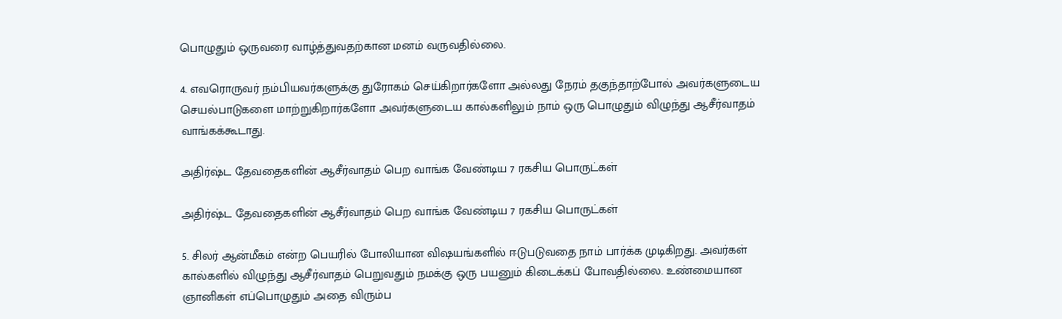பொழுதும் ஒருவரை வாழ்த்துவதற்கான மனம் வருவதில்லை.

4. எவரொருவர் நம்பியவர்களுக்கு துரோகம் செய்கிறார்களோ அல்லது நேரம் தகுந்தாற்போல் அவர்களுடைய செயல்பாடுகளை மாற்றுகிறார்களோ அவர்களுடைய கால்களிலும் நாம் ஒரு பொழுதும் விழுந்து ஆசீர்வாதம் வாங்கக்கூடாது.

அதிர்ஷ்ட தேவதைகளின் ஆசீர்வாதம் பெற வாங்க வேண்டிய 7 ரகசிய பொருட்கள்

அதிர்ஷ்ட தேவதைகளின் ஆசீர்வாதம் பெற வாங்க வேண்டிய 7 ரகசிய பொருட்கள்

5. சிலர் ஆன்மீகம் என்ற பெயரில் போலியான விஷயங்களில் ஈடுபடுவதை நாம் பார்க்க முடிகிறது. அவர்கள் கால்களில் விழுந்து ஆசீர்வாதம் பெறுவதும் நமக்கு ஒரு பயனும் கிடைக்கப் போவதில்லை. உண்மையான ஞானிகள் எப்பொழுதும் அதை விரும்ப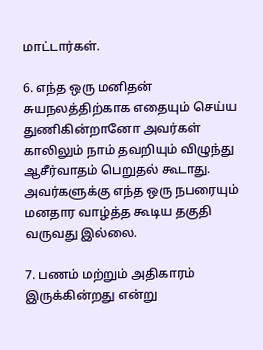மாட்டார்கள்.

6. எந்த ஒரு மனிதன் சுயநலத்திற்காக எதையும் செய்ய துணிகின்றானோ அவர்கள் காலிலும் நாம் தவறியும் விழுந்து ஆசீர்வாதம் பெறுதல் கூடாது. அவர்களுக்கு எந்த ஒரு நபரையும் மனதார வாழ்த்த கூடிய தகுதி வருவது இல்லை.

7. பணம் மற்றும் அதிகாரம் இருக்கின்றது என்று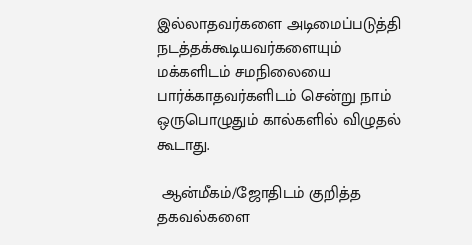இல்லாதவர்களை அடிமைப்படுத்தி நடத்தக்கூடியவர்களையும் மக்களிடம் சமநிலையை பார்க்காதவர்களிடம் சென்று நாம் ஒருபொழுதும் கால்களில் விழுதல் கூடாது.

 ஆன்மீகம்/ஜோதிடம் குறித்த தகவல்களை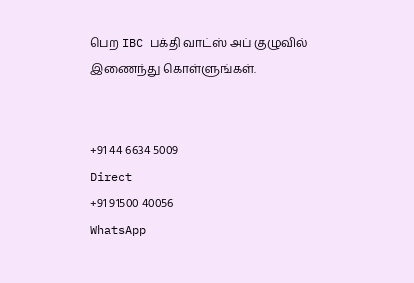பெற IBC பக்தி வாட்ஸ் அப் குழுவில் இணைந்து கொள்ளுங்கள்.


+91 44 6634 5009
Direct
+91 91500 40056
WhatsApp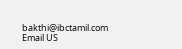bakthi@ibctamil.com
Email US